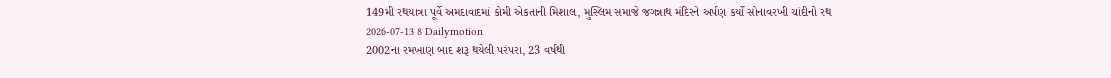149મી રથયાત્રા પૂર્વે અમદાવાદમાં કોમી એકતાની મિશાલ, મુસ્લિમ સમાજે જગન્નાથ મંદિરને અર્પણ કર્યો સોનાવરખી ચાંદીનો રથ
2026-07-13 8 Dailymotion
2002ના રમખાણ બાદ શરૂ થયેલી પરંપરા, 23 વર્ષથી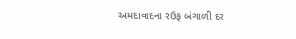અમદાવાદના રઉફ બંગાળી દર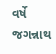વર્ષે જગન્નાથ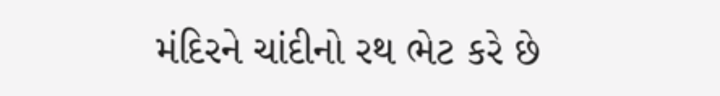મંદિરને ચાંદીનો રથ ભેટ કરે છે